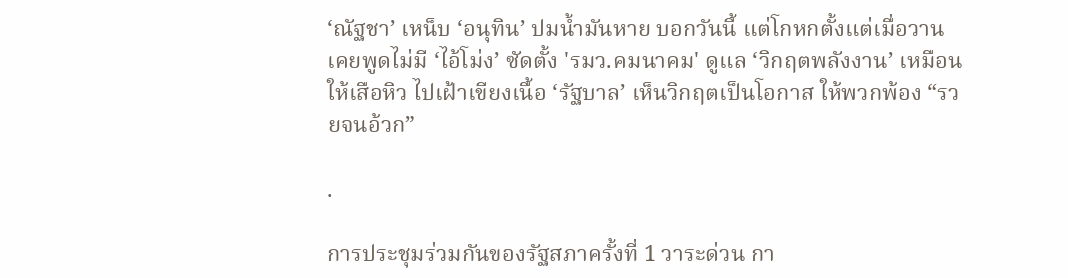‘ณัฐชา’ เหน็บ ‘อนุทิน’ ปมน้ำมันหาย บอกวันนี้ แต่โกหกตั้งแต่เมื่อวาน เคยพูดไม่มี ‘ไอ้โม่ง’ ซัดตั้ง 'รมว.คมนาคม' ดูแล ‘วิกฤตพลังงาน’ เหมือนให้เสือหิว ไปเฝ้าเขียงเนื้อ ‘รัฐบาล’ เห็นวิกฤตเป็นโอกาส ให้พวกพ้อง “รวยจนอ้วก”

.

การประชุมร่วมกันของรัฐสภาครั้งที่ 1 วาระด่วน กา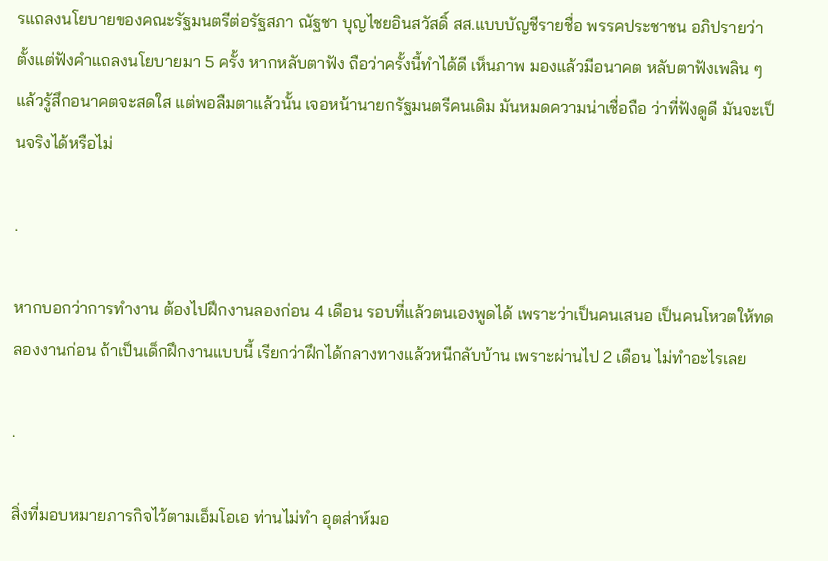รแถลงนโยบายของคณะรัฐมนตรีต่อรัฐสภา ณัฐชา บุญไชยอินสวัสดิ์ สส.แบบบัญชีรายชื่อ พรรคประชาชน อภิปรายว่า ตั้งแต่ฟังคำแถลงนโยบายมา 5 ครั้ง หากหลับตาฟัง ถือว่าครั้งนี้ทำได้ดี เห็นภาพ มองแล้วมีอนาคต หลับตาฟังเพลิน ๆ แล้วรู้สึกอนาคตจะสดใส แต่พอลืมตาแล้วนั้น เจอหน้านายกรัฐมนตรีคนเดิม มันหมดความน่าเชื่อถือ ว่าที่ฟังดูดี มันจะเป็นจริงได้หรือไม่

.

หากบอกว่าการทำงาน ต้องไปฝึกงานลองก่อน 4 เดือน รอบที่แล้วตนเองพูดได้ เพราะว่าเป็นคนเสนอ เป็นคนโหวตให้ทดลองงานก่อน ถ้าเป็นเด็กฝึกงานแบบนี้ เรียกว่าฝึกได้กลางทางแล้วหนีกลับบ้าน เพราะผ่านไป 2 เดือน ไม่ทำอะไรเลย

.

สิ่งที่มอบหมายภารกิจไว้ตามเอ็มโอเอ ท่านไม่ทำ อุตส่าห์มอ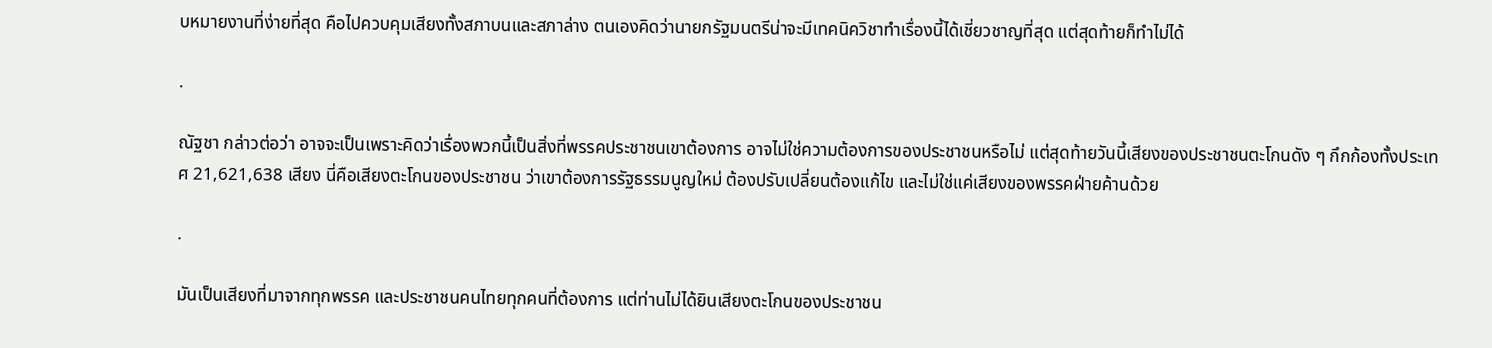บหมายงานที่ง่ายที่สุด คือไปควบคุมเสียงทั้งสภาบนและสภาล่าง ตนเองคิดว่านายกรัฐมนตรีน่าจะมีเทคนิควิชาทำเรื่องนี้ได้เชี่ยวชาญที่สุด แต่สุดท้ายก็ทำไม่ได้

.

ณัฐชา กล่าวต่อว่า อาจจะเป็นเพราะคิดว่าเรื่องพวกนี้เป็นสิ่งที่พรรคประชาชนเขาต้องการ อาจไม่ใช่ความต้องการของประชาชนหรือไม่ แต่สุดท้ายวันนี้เสียงของประชาชนตะโกนดัง ๆ กึกก้องทั้งประเทศ 21,621,638 เสียง นี่คือเสียงตะโกนของประชาชน ว่าเขาต้องการรัฐธรรมนูญใหม่ ต้องปรับเปลี่ยนต้องแก้ไข และไม่ใช่แค่เสียงของพรรคฝ่ายค้านด้วย

.

มันเป็นเสียงที่มาจากทุกพรรค และประชาชนคนไทยทุกคนที่ต้องการ แต่ท่านไม่ได้ยินเสียงตะโกนของประชาชน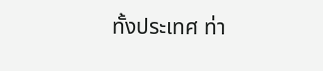ทั้งประเทศ ท่า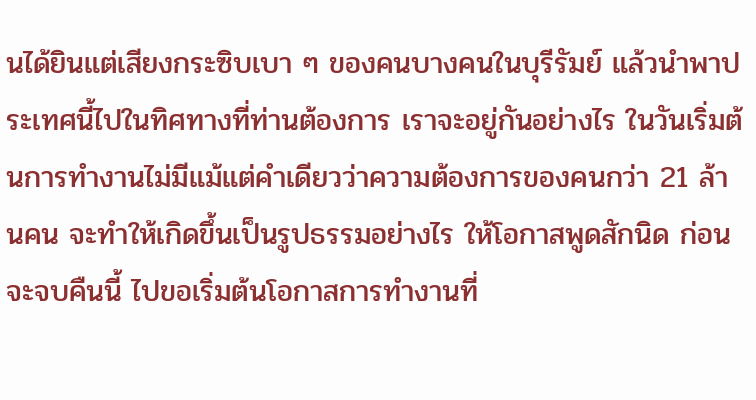นได้ยินแต่เสียงกระซิบเบา ๆ ของคนบางคนในบุรีรัมย์ แล้วนำพาประเทศนี้ไปในทิศทางที่ท่านต้องการ เราจะอยู่กันอย่างไร ในวันเริ่มต้นการทำงานไม่มีแม้แต่คำเดียวว่าความต้องการของคนกว่า 21 ล้านคน จะทำให้เกิดขึ้นเป็นรูปธรรมอย่างไร ให้โอกาสพูดสักนิด ก่อนจะจบคืนนี้ ไปขอเริ่มต้นโอกาสการทำงานที่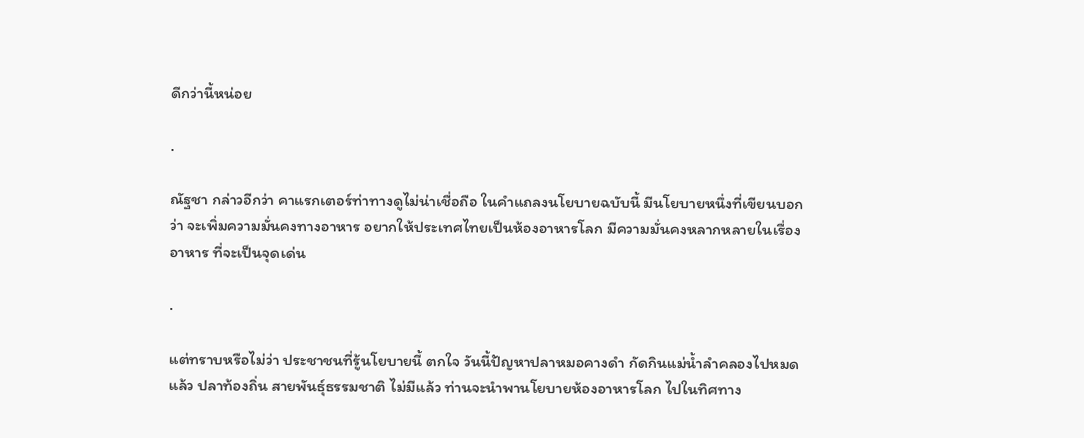ดีกว่านี้หน่อย

.

ณัฐชา กล่าวอีกว่า คาแรกเตอร์ท่าทางดูไม่น่าเชื่อถือ ในคำแถลงนโยบายฉบับนี้ มีนโยบายหนึ่งที่เขียนบอกว่า จะเพิ่มความมั่นคงทางอาหาร อยากให้ประเทศไทยเป็นห้องอาหารโลก มีความมั่นคงหลากหลายในเรื่องอาหาร ที่จะเป็นจุดเด่น

.

แต่ทราบหรือไม่ว่า ประชาชนที่รู้นโยบายนี้ ตกใจ วันนี้ปัญหาปลาหมอคางดำ กัดกินแม่น้ำลำคลองไปหมดแล้ว ปลาท้องถิ่น สายพันธุ์ธรรมชาติ ไม่มีแล้ว ท่านจะนำพานโยบายห้องอาหารโลก ไปในทิศทาง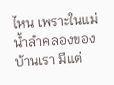ไหน เพราะในแม่น้ำลำคลองของบ้านเรา มีแต่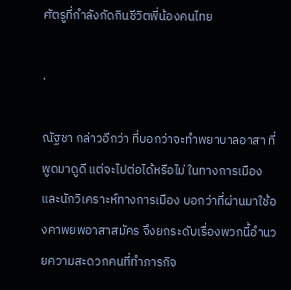ศัตรูที่กำลังกัดกินชีวิตพี่น้องคนไทย

.

ณัฐชา กล่าวอีกว่า ที่บอกว่าจะทำพยาบาลอาสา ที่พูดมาดูดี แต่จะไปต่อได้หรือไม่ ในทางการเมือง และนักวิเคราะห์ทางการเมือง บอกว่าที่ผ่านมาใช้องคาพยพอาสาสมัคร จึงยกระดับเรื่องพวกนี้อำนวยความสะดวกคนที่ทำภารกิจ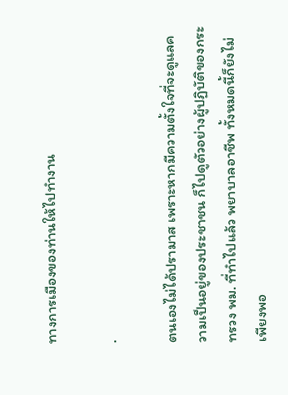ทางการเมืองของท่านให้ไปทำงาน

.

ตนเองไม่ได้ปรามาส เพราะหากมีความตั้งใจที่จะดูแลความเป็นอยู่ของประชาชน ก็ไปดูตัวอย่างผู้ปฏิบัติของกระทรวง พม. ที่ทำไปแล้ว พยาบาลอาชีพ ทั้งหมดนี้ก็ยังไม่เพียงพอ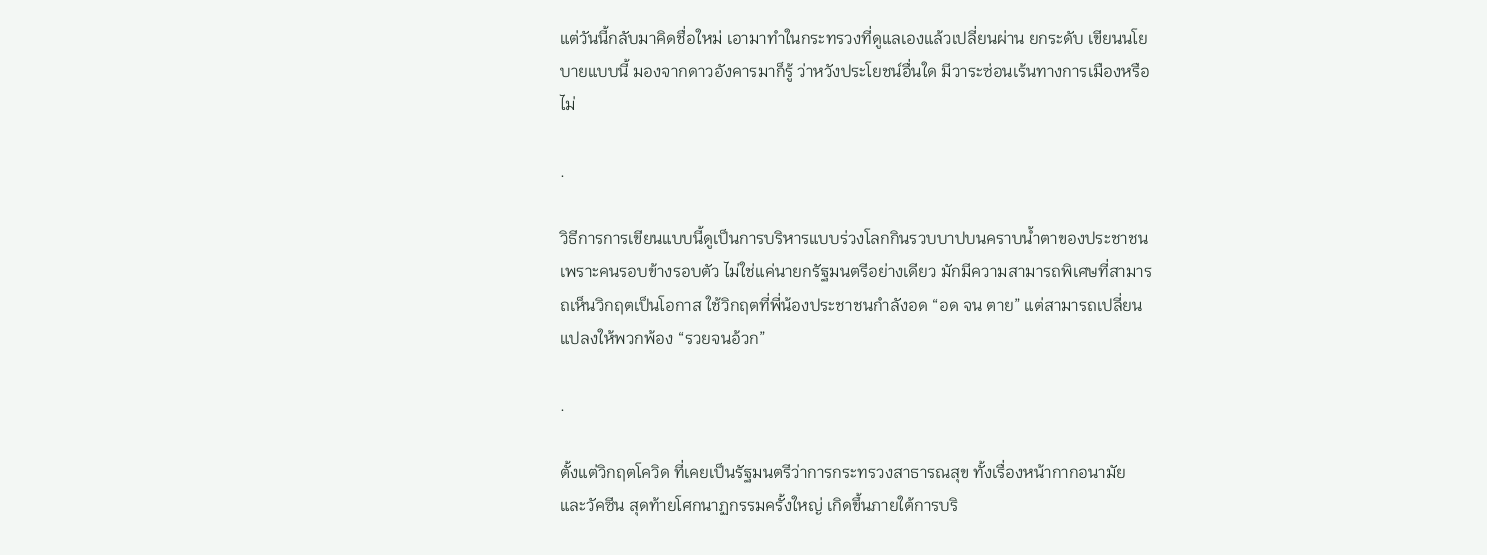แต่วันนี้กลับมาคิดชื่อใหม่ เอามาทำในกระทรวงที่ดูแลเองแล้วเปลี่ยนผ่าน ยกระดับ เขียนนโยบายแบบนี้ มองจากดาวอังคารมาก็รู้ ว่าหวังประโยชน์อื่นใด มีวาระซ่อนเร้นทางการเมืองหรือไม่

.

วิธีการการเขียนแบบนี้ดูเป็นการบริหารแบบร่วงโลกกินรวบบาปบนคราบน้ำตาของประชาชน เพราะคนรอบข้างรอบตัว ไม่ใช่แค่นายกรัฐมนตรีอย่างเดียว มักมีความสามารถพิเศษที่สามารถเห็นวิกฤตเป็นโอกาส ใช้วิกฤตที่พี่น้องประชาชนกำลังอด “อด จน ตาย” แต่สามารถเปลี่ยนแปลงให้พวกพ้อง “รวยจนอ้วก”

.

ตั้งแต่วิกฤตโควิด ที่เคยเป็นรัฐมนตรีว่าการกระทรวงสาธารณสุข ทั้งเรื่องหน้ากากอนามัย และวัคซีน สุดท้ายโศกนาฏกรรมครั้งใหญ่ เกิดขึ้นภายใต้การบริ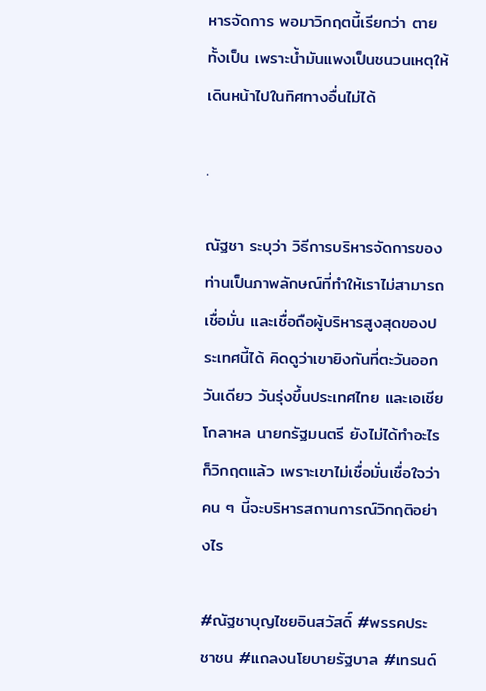หารจัดการ พอมาวิกฤตนี้เรียกว่า ตายทั้งเป็น เพราะน้ำมันแพงเป็นชนวนเหตุให้เดินหน้าไปในทิศทางอื่นไม่ได้

.

ณัฐชา ระบุว่า วิธีการบริหารจัดการของท่านเป็นภาพลักษณ์ที่ทำให้เราไม่สามารถเชื่อมั่น และเชื่อถือผู้บริหารสูงสุดของประเทศนี้ได้ คิดดูว่าเขายิงกันที่ตะวันออกวันเดียว วันรุ่งขึ้นประเทศไทย และเอเชียโกลาหล นายกรัฐมนตรี ยังไม่ได้ทำอะไร ก็วิกฤตแล้ว เพราะเขาไม่เชื่อมั่นเชื่อใจว่าคน ๆ นี้จะบริหารสถานการณ์วิกฤติอย่างไร

#ณัฐชาบุญไชยอินสวัสดิ์ #พรรคประชาชน #แถลงนโยบายรัฐบาล #เทรนด์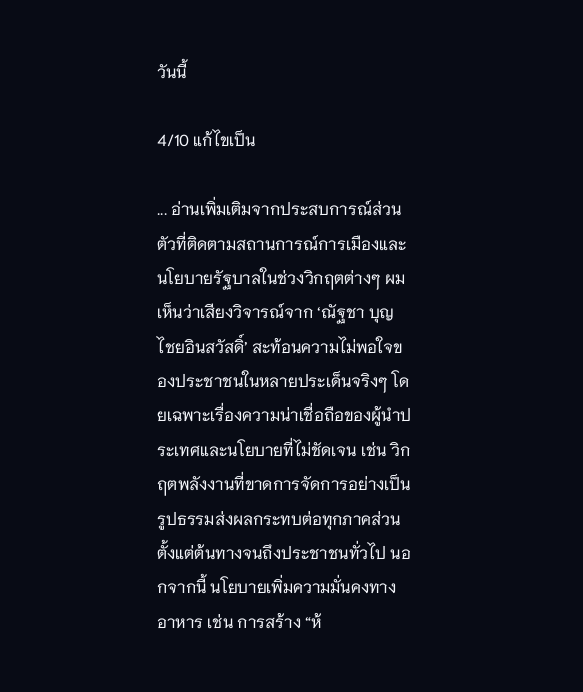วันนี้

4/10 แก้ไขเป็น

... อ่านเพิ่มเติมจากประสบการณ์ส่วนตัวที่ติดตามสถานการณ์การเมืองและนโยบายรัฐบาลในช่วงวิกฤตต่างๆ ผมเห็นว่าเสียงวิจารณ์จาก ‘ณัฐชา บุญไชยอินสวัสดิ์’ สะท้อนความไม่พอใจของประชาชนในหลายประเด็นจริงๆ โดยเฉพาะเรื่องความน่าเชื่อถือของผู้นำประเทศและนโยบายที่ไม่ชัดเจน เช่น วิกฤตพลังงานที่ขาดการจัดการอย่างเป็นรูปธรรมส่งผลกระทบต่อทุกภาคส่วนตั้งแต่ต้นทางจนถึงประชาชนทั่วไป นอกจากนี้ นโยบายเพิ่มความมั่นคงทางอาหาร เช่น การสร้าง “ห้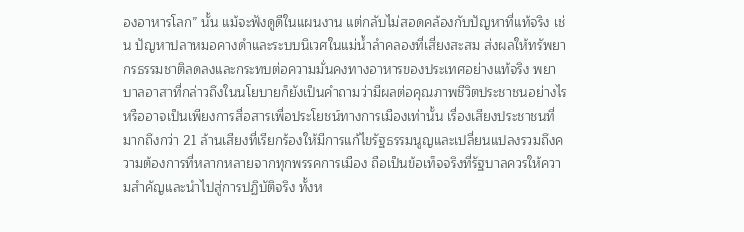องอาหารโลก” นั้น แม้จะฟังดูดีในแผนงาน แต่กลับไม่สอดคล้องกับปัญหาที่แท้จริง เช่น ปัญหาปลาหมอคางดำและระบบนิเวศในแม่น้ำลำคลองที่เสี่ยงสะสม ส่งผลให้ทรัพยากรธรรมชาติลดลงและกระทบต่อความมั่นคงทางอาหารของประเทศอย่างแท้จริง พยาบาลอาสาที่กล่าวถึงในนโยบายก็ยังเป็นคำถามว่ามีผลต่อคุณภาพชีวิตประชาชนอย่างไร หรืออาจเป็นเพียงการสื่อสารเพื่อประโยชน์ทางการเมืองเท่านั้น เรื่องเสียงประชาชนที่มากถึงกว่า 21 ล้านเสียงที่เรียกร้องให้มีการแก้ไขรัฐธรรมนูญและเปลี่ยนแปลงรวมถึงความต้องการที่หลากหลายจากทุกพรรคการเมือง ถือเป็นข้อเท็จจริงที่รัฐบาลควรให้ความสำคัญและนำไปสู่การปฏิบัติจริง ทั้งห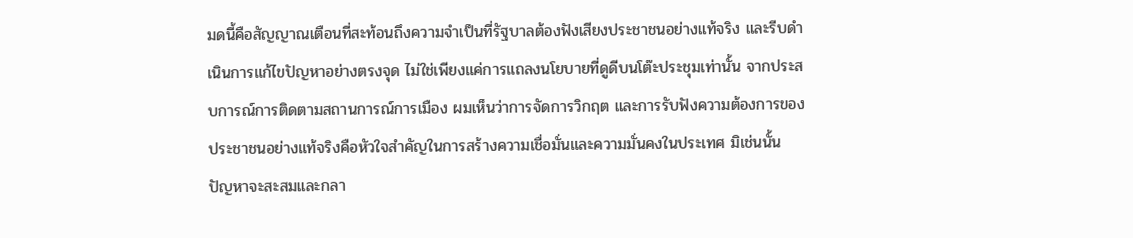มดนี้คือสัญญาณเตือนที่สะท้อนถึงความจำเป็นที่รัฐบาลต้องฟังเสียงประชาชนอย่างแท้จริง และรีบดำเนินการแก้ไขปัญหาอย่างตรงจุด ไม่ใช่เพียงแค่การแถลงนโยบายที่ดูดีบนโต๊ะประชุมเท่านั้น จากประสบการณ์การติดตามสถานการณ์การเมือง ผมเห็นว่าการจัดการวิกฤต และการรับฟังความต้องการของประชาชนอย่างแท้จริงคือหัวใจสำคัญในการสร้างความเชื่อมั่นและความมั่นคงในประเทศ มิเช่นนั้น ปัญหาจะสะสมและกลา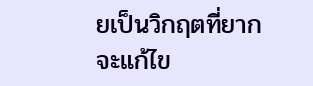ยเป็นวิกฤตที่ยากจะแก้ไข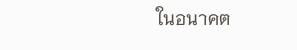ในอนาคต